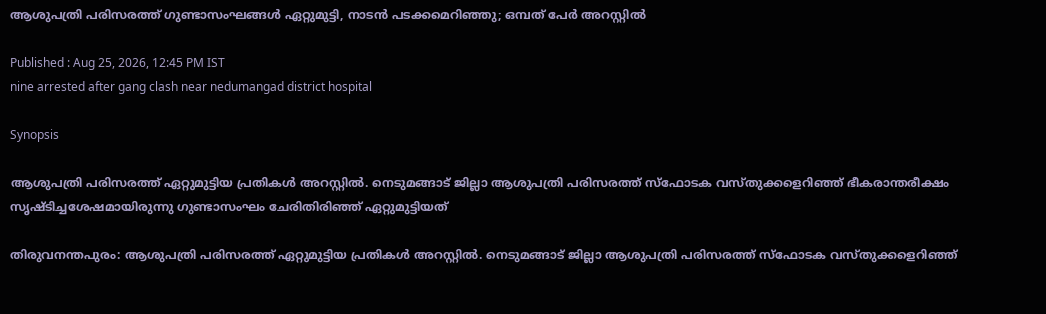ആശുപത്രി പരിസരത്ത് ഗുണ്ടാസംഘങ്ങൾ ഏറ്റുമുട്ടി, നാടൻ പടക്കമെറിഞ്ഞു; ഒമ്പത് പേർ അറസ്റ്റിൽ

Published : Aug 25, 2026, 12:45 PM IST
nine arrested after gang clash near nedumangad district hospital

Synopsis

ആശുപത്രി പരിസരത്ത് ഏറ്റുമുട്ടിയ പ്രതികൾ അറസ്റ്റിൽ. നെടുമങ്ങാട് ജില്ലാ ആശുപത്രി പരിസരത്ത് സ്ഫോടക വസ്‌തുക്കളെറിഞ്ഞ് ഭീകരാന്തരീക്ഷം സൃഷ്ട‌ിച്ചശേഷമായിരുന്നു ഗുണ്ടാസംഘം ചേരിതിരിഞ്ഞ് ഏറ്റുമുട്ടിയത്

തിരുവനന്തപുരം: ആശുപത്രി പരിസരത്ത് ഏറ്റുമുട്ടിയ പ്രതികൾ അറസ്റ്റിൽ. നെടുമങ്ങാട് ജില്ലാ ആശുപത്രി പരിസരത്ത് സ്ഫോടക വസ്‌തുക്കളെറിഞ്ഞ്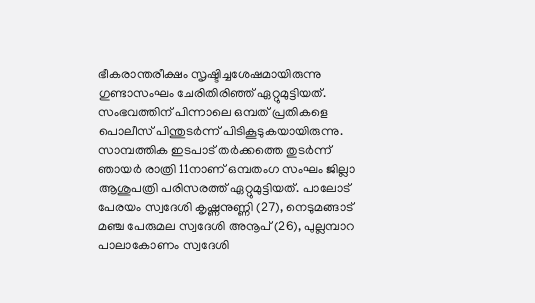ഭീകരാന്തരീക്ഷം സൃഷ്ട‌ിച്ചശേഷമായിരുന്നു ഗുണ്ടാസംഘം ചേരിതിരിഞ്ഞ് ഏറ്റുമുട്ടിയത്. സംഭവത്തിന് പിന്നാലെ ഒമ്പത് പ്രതികളെ പൊലീസ് പിന്തുടർന്ന് പിടികൂടുകയായിരുന്നു. സാമ്പത്തിക ഇടപാട് തർക്കത്തെ തുടർന്ന് ഞായർ രാത്രി 11നാണ് ഒമ്പതംഗ സംഘം ജില്ലാ ആശുപത്രി പരിസരത്ത് ഏറ്റുമുട്ടിയത്. പാലോട് പേരയം സ്വദേശി കൃഷ്ണനുണ്ണി (27), നെടുമങ്ങാട് മഞ്ച പേരുമല സ്വദേശി അനൂപ് (26), പുല്ലമ്പാറ പാലാകോണം സ്വദേശി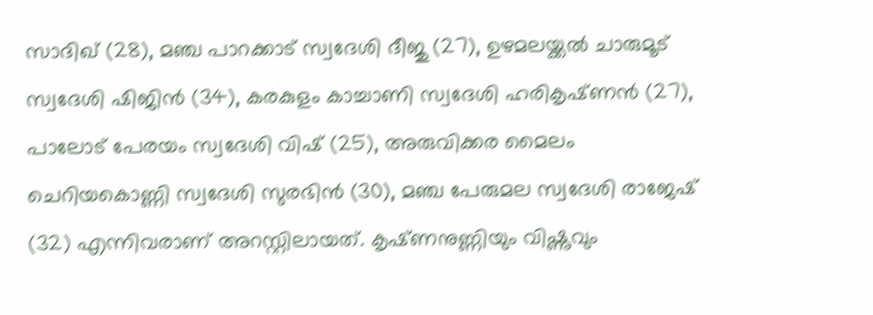സാദിഖ് (28), മഞ്ച പാറക്കാട് സ്വദേശി ദീജു (27), ഉഴമലയ്ക്കൽ ചാരുമൂട് സ്വദേശി ഷിജിൻ (34), കരകുളം കാച്ചാണി സ്വദേശി ഹരികൃഷ്‌ണൻ (27), പാലോട് പേരയം സ്വദേശി വിഷ്‌ (25), അരുവിക്കര മൈലം ചെറിയകൊണ്ണി സ്വദേശി സുരഭിൻ (30), മഞ്ച പേരുമല സ്വദേശി രാജേഷ് (32) എന്നിവരാണ് അറസ്റ്റിലായത്. കൃഷ്‌ണനുണ്ണിയും വിഷ്ണു‌വും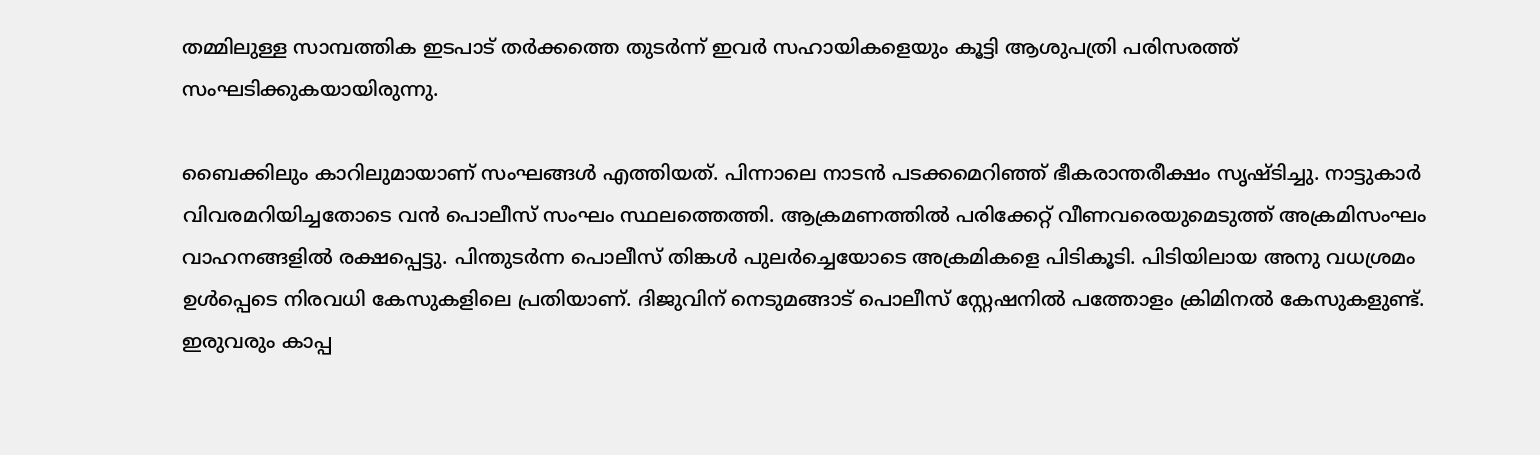തമ്മിലുള്ള സാമ്പത്തിക ഇടപാട് തർക്കത്തെ തുടർന്ന് ഇവർ സഹായികളെയും കൂട്ടി ആശുപത്രി പരിസരത്ത് സംഘടിക്കുകയായിരുന്നു.

ബൈക്കിലും കാറിലുമായാണ് സംഘങ്ങൾ എത്തിയത്. പിന്നാലെ നാടൻ പടക്കമെറിഞ്ഞ് ഭീകരാന്തരീക്ഷം സൃഷ്ടിച്ചു. നാട്ടുകാർ വിവരമറിയിച്ചതോടെ വൻ പൊലീസ് സംഘം സ്ഥലത്തെത്തി. ആക്രമണത്തിൽ പരിക്കേറ്റ് വീണവരെയുമെടുത്ത് അക്രമിസംഘം വാഹനങ്ങളിൽ രക്ഷപ്പെട്ടു. പിന്തുടർന്ന പൊലീസ് തിങ്കൾ പുലർച്ചെയോടെ അക്രമികളെ പിടികൂടി. പിടിയിലായ അനു വധശ്രമം ഉൾപ്പെടെ നിരവധി കേസുകളിലെ പ്രതിയാണ്. ദിജുവിന് നെടുമങ്ങാട് പൊലീസ് സ്റ്റേഷനിൽ പത്തോളം ക്രിമിനൽ കേസുകളുണ്ട്. ഇരുവരും കാപ്പ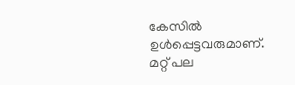കേസിൽ ഉൾപ്പെട്ടവരുമാണ്. മറ്റ് പല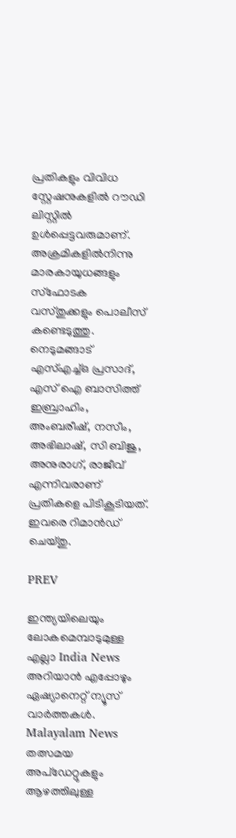പ്രതികളും വിവിധ സ്റ്റേഷനുകളിൽ റൗഡി ലിസ്റ്റിൽ ഉൾപ്പെട്ടവരുമാണ്. അക്രമികളിൽനിന്നു മാരകായുധങ്ങളും സ്ഫോടക വസ്തുക്കളും പൊലീസ് കണ്ടെടുത്തു. നെടുമങ്ങാട് എസ്എച്ച്ഒ പ്രസാദ്, എസ് ഐ ബാസിത്ത് ഇബ്രാഹിം, അംബരീഷ്, നസീം, അഭിലാഷ്, സി ബിജു, അനുരാഗ്, രാജീവ് എന്നിവരാണ് പ്രതികളെ പിടികൂടിയത്. ഇവരെ റിമാൻഡ് ചെയ്തു‌.

PREV

ഇന്ത്യയിലെയും ലോകമെമ്പാടുമുള്ള എല്ലാ India News അറിയാൻ എപ്പോഴും ഏഷ്യാനെറ്റ് ന്യൂസ് വാർത്തകൾ. Malayalam News   തത്സമയ അപ്‌ഡേറ്റുകളും ആഴത്തിലുള്ള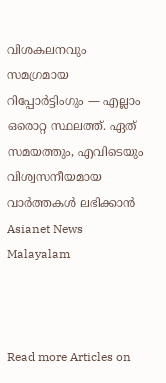വിശകലനവും സമഗ്രമായ റിപ്പോർട്ടിംഗും — എല്ലാം ഒരൊറ്റ സ്ഥലത്ത്. ഏത് സമയത്തും, എവിടെയും വിശ്വസനീയമായ വാർത്തകൾ ലഭിക്കാൻ Asianet News Malayalam



Read more Articles on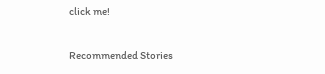click me!

Recommended Stories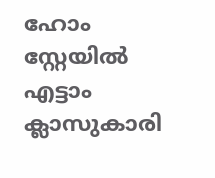ഹോം സ്റ്റേയിൽ എട്ടാം ക്ലാസുകാരി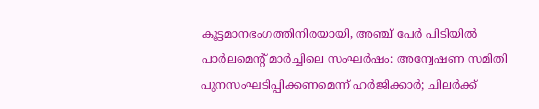കൂട്ടമാനഭംഗത്തിനിരയായി, അഞ്ച് പേർ പിടിയിൽ
പാർലമെൻ്റ് മാർച്ചിലെ സംഘർഷം: അന്വേഷണ സമിതി പുനസംഘടിപ്പിക്കണമെന്ന് ഹർജിക്കാർ; ചിലർക്ക്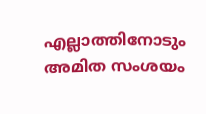എല്ലാത്തിനോടും അമിത സംശയം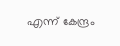എന്ന് കേന്ദ്രം